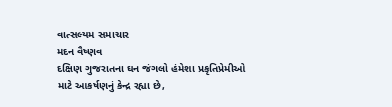વાત્સલ્યમ સમાચાર
મદન વૈષ્ણવ
દક્ષિણ ગુજરાતના ઘન જંગલો હંમેશા પ્રકૃતિપ્રેમીઓ માટે આકર્ષણનું કેન્દ્ર રહ્યા છે,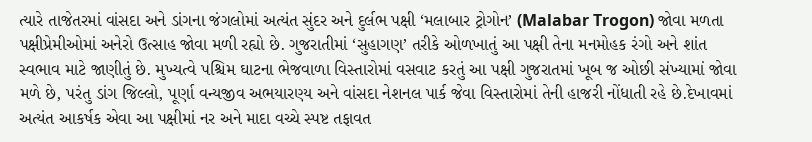ત્યારે તાજેતરમાં વાંસદા અને ડાંગના જંગલોમાં અત્યંત સુંદર અને દુર્લભ પક્ષી ‘મલાબાર ટ્રોગોન’ (Malabar Trogon) જોવા મળતા પક્ષીપ્રેમીઓમાં અનેરો ઉત્સાહ જોવા મળી રહ્યો છે. ગુજરાતીમાં ‘સુહાગણ’ તરીકે ઓળખાતું આ પક્ષી તેના મનમોહક રંગો અને શાંત સ્વભાવ માટે જાણીતું છે. મુખ્યત્વે પશ્ચિમ ઘાટના ભેજવાળા વિસ્તારોમાં વસવાટ કરતું આ પક્ષી ગુજરાતમાં ખૂબ જ ઓછી સંખ્યામાં જોવા મળે છે, પરંતુ ડાંગ જિલ્લો, પૂર્ણા વન્યજીવ અભયારણ્ય અને વાંસદા નેશનલ પાર્ક જેવા વિસ્તારોમાં તેની હાજરી નોંધાતી રહે છે.દેખાવમાં અત્યંત આકર્ષક એવા આ પક્ષીમાં નર અને માદા વચ્ચે સ્પષ્ટ તફાવત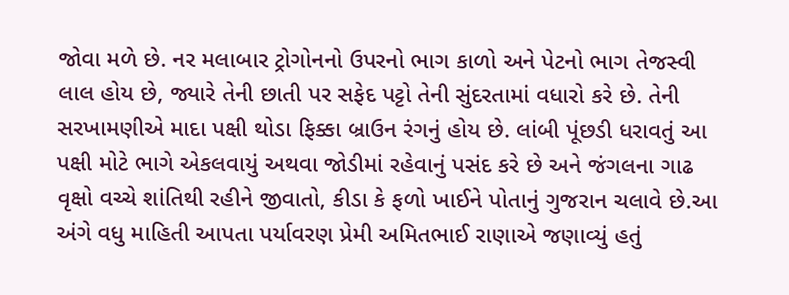જોવા મળે છે. નર મલાબાર ટ્રોગોનનો ઉપરનો ભાગ કાળો અને પેટનો ભાગ તેજસ્વી લાલ હોય છે, જ્યારે તેની છાતી પર સફેદ પટ્ટો તેની સુંદરતામાં વધારો કરે છે. તેની સરખામણીએ માદા પક્ષી થોડા ફિક્કા બ્રાઉન રંગનું હોય છે. લાંબી પૂંછડી ધરાવતું આ પક્ષી મોટે ભાગે એકલવાયું અથવા જોડીમાં રહેવાનું પસંદ કરે છે અને જંગલના ગાઢ વૃક્ષો વચ્ચે શાંતિથી રહીને જીવાતો, કીડા કે ફળો ખાઈને પોતાનું ગુજરાન ચલાવે છે.આ અંગે વધુ માહિતી આપતા પર્યાવરણ પ્રેમી અમિતભાઈ રાણાએ જણાવ્યું હતું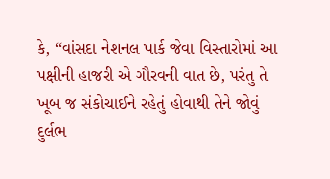કે, “વાંસદા નેશનલ પાર્ક જેવા વિસ્તારોમાં આ પક્ષીની હાજરી એ ગૌરવની વાત છે, પરંતુ તે ખૂબ જ સંકોચાઈને રહેતું હોવાથી તેને જોવું દુર્લભ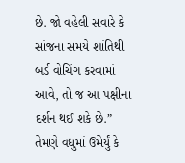છે. જો વહેલી સવારે કે સાંજના સમયે શાંતિથી બર્ડ વોચિંગ કરવામાં આવે, તો જ આ પક્ષીના દર્શન થઈ શકે છે.” તેમણે વધુમાં ઉમેર્યું કે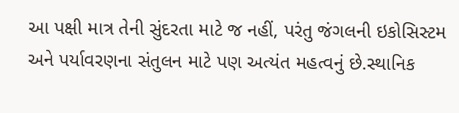આ પક્ષી માત્ર તેની સુંદરતા માટે જ નહીં, પરંતુ જંગલની ઇકોસિસ્ટમ અને પર્યાવરણના સંતુલન માટે પણ અત્યંત મહત્વનું છે.સ્થાનિક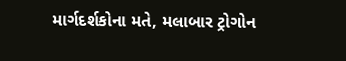માર્ગદર્શકોના મતે, મલાબાર ટ્રોગોન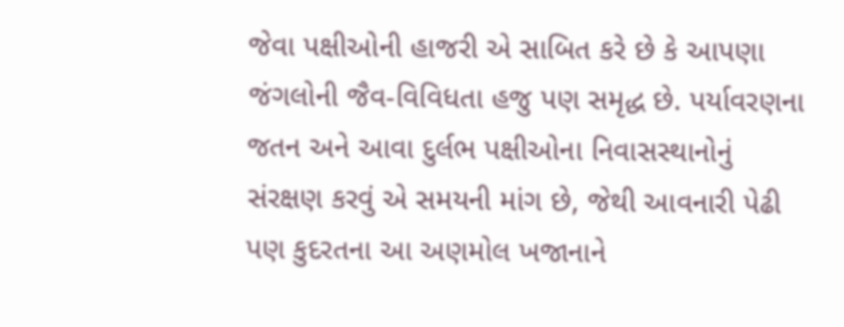જેવા પક્ષીઓની હાજરી એ સાબિત કરે છે કે આપણા જંગલોની જૈવ-વિવિધતા હજુ પણ સમૃદ્ધ છે. પર્યાવરણના જતન અને આવા દુર્લભ પક્ષીઓના નિવાસસ્થાનોનું સંરક્ષણ કરવું એ સમયની માંગ છે, જેથી આવનારી પેઢી પણ કુદરતના આ અણમોલ ખજાનાને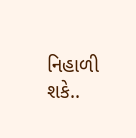નિહાળી શકે..